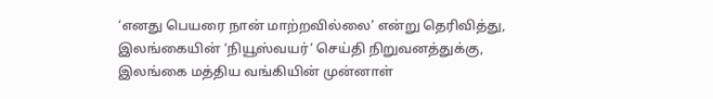‘எனது பெயரை நான் மாற்றவில்லை’ என்று தெரிவித்து, இலங்கையின் ‘நியூஸ்வயர்’ செய்தி நிறுவனத்துக்கு, இலங்கை மத்திய வங்கியின் முன்னாள்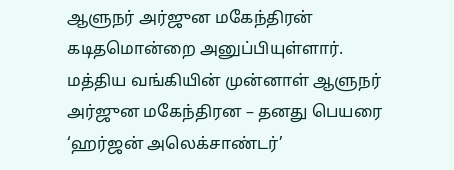ஆளுநர் அர்ஜுன மகேந்திரன் கடிதமொன்றை அனுப்பியுள்ளார்.
மத்திய வங்கியின் முன்னாள் ஆளுநர் அர்ஜுன மகேந்திரன – தனது பெயரை ‘ஹர்ஜன் அலெக்சாண்டர்’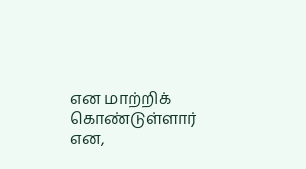என மாற்றிக் கொண்டுள்ளார் என,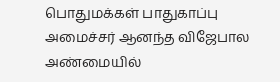பொதுமக்கள் பாதுகாப்பு அமைச்சர் ஆனந்த விஜேபால அண்மையில்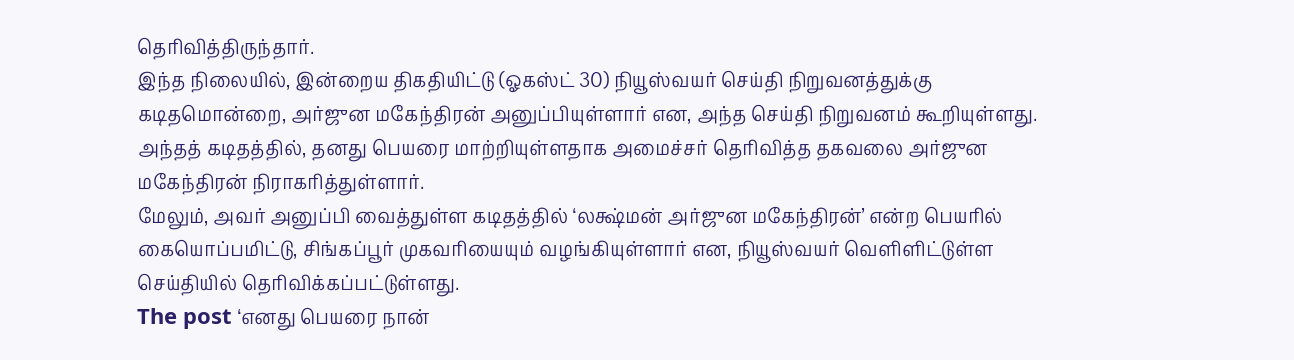தெரிவித்திருந்தார்.
இந்த நிலையில், இன்றைய திகதியிட்டு (ஓகஸ்ட் 30) நியூஸ்வயர் செய்தி நிறுவனத்துக்கு கடிதமொன்றை, அர்ஜுன மகேந்திரன் அனுப்பியுள்ளார் என, அந்த செய்தி நிறுவனம் கூறியுள்ளது.
அந்தத் கடிதத்தில், தனது பெயரை மாற்றியுள்ளதாக அமைச்சர் தெரிவித்த தகவலை அர்ஜுன மகேந்திரன் நிராகரித்துள்ளார்.
மேலும், அவர் அனுப்பி வைத்துள்ள கடிதத்தில் ‘லக்ஷ்மன் அர்ஜுன மகேந்திரன்’ என்ற பெயரில் கையொப்பமிட்டு, சிங்கப்பூர் முகவரியையும் வழங்கியுள்ளார் என, நியூஸ்வயர் வெளிளிட்டுள்ள செய்தியில் தெரிவிக்கப்பட்டுள்ளது.
The post ‘எனது பெயரை நான்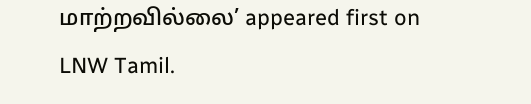மாற்றவில்லை’ appeared first on LNW Tamil.